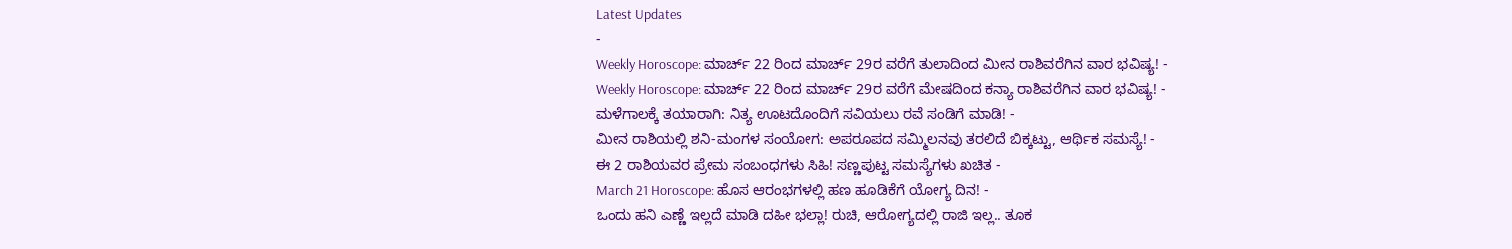Latest Updates
-
Weekly Horoscope: ಮಾರ್ಚ್ 22 ರಿಂದ ಮಾರ್ಚ್ 29ರ ವರೆಗೆ ತುಲಾದಿಂದ ಮೀನ ರಾಶಿವರೆಗಿನ ವಾರ ಭವಿಷ್ಯ! -
Weekly Horoscope: ಮಾರ್ಚ್ 22 ರಿಂದ ಮಾರ್ಚ್ 29ರ ವರೆಗೆ ಮೇಷದಿಂದ ಕನ್ಯಾ ರಾಶಿವರೆಗಿನ ವಾರ ಭವಿಷ್ಯ! -
ಮಳೆಗಾಲಕ್ಕೆ ತಯಾರಾಗಿ: ನಿತ್ಯ ಊಟದೊಂದಿಗೆ ಸವಿಯಲು ರವೆ ಸಂಡಿಗೆ ಮಾಡಿ! -
ಮೀನ ರಾಶಿಯಲ್ಲಿ ಶನಿ-ಮಂಗಳ ಸಂಯೋಗ: ಅಪರೂಪದ ಸಮ್ಮಿಲನವು ತರಲಿದೆ ಬಿಕ್ಕಟ್ಟು, ಆರ್ಥಿಕ ಸಮಸ್ಯೆ! -
ಈ 2 ರಾಶಿಯವರ ಪ್ರೇಮ ಸಂಬಂಧಗಳು ಸಿಹಿ! ಸಣ್ಣಪುಟ್ಟ ಸಮಸ್ಯೆಗಳು ಖಚಿತ -
March 21 Horoscope: ಹೊಸ ಆರಂಭಗಳಲ್ಲಿ ಹಣ ಹೂಡಿಕೆಗೆ ಯೋಗ್ಯ ದಿನ! -
ಒಂದು ಹನಿ ಎಣ್ಣೆ ಇಲ್ಲದೆ ಮಾಡಿ ದಹೀ ಭಲ್ಲಾ! ರುಚಿ, ಆರೋಗ್ಯದಲ್ಲಿ ರಾಜಿ ಇಲ್ಲ.. ತೂಕ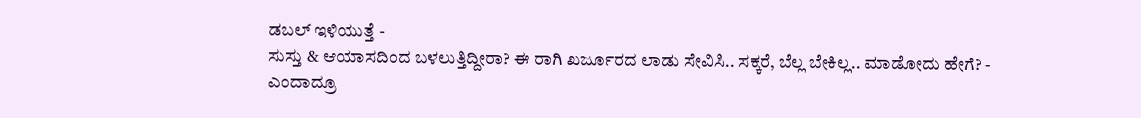ಡಬಲ್ ಇಳಿಯುತ್ತೆ -
ಸುಸ್ತು & ಆಯಾಸದಿಂದ ಬಳಲುತ್ತಿದ್ದೀರಾ? ಈ ರಾಗಿ ಖರ್ಜೂರದ ಲಾಡು ಸೇವಿಸಿ.. ಸಕ್ಕರೆ, ಬೆಲ್ಲ ಬೇಕಿಲ್ಲ.. ಮಾಡೋದು ಹೇಗೆ? -
ಎಂದಾದ್ರೂ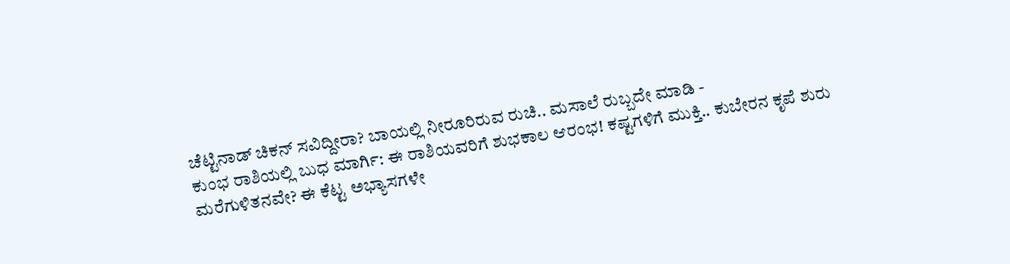ಚೆಟ್ಟಿನಾಡ್ ಚಿಕನ್ ಸವಿದ್ದೀರಾ? ಬಾಯಲ್ಲಿ ನೀರೂರಿರುವ ರುಚಿ.. ಮಸಾಲೆ ರುಬ್ಬದೇ ಮಾಡಿ -
ಕುಂಭ ರಾಶಿಯಲ್ಲಿ ಬುಧ ಮಾರ್ಗಿ: ಈ ರಾಶಿಯವರಿಗೆ ಶುಭಕಾಲ ಆರಂಭ! ಕಷ್ಟಗಳಿಗೆ ಮುಕ್ತಿ.. ಕುಬೇರನ ಕೃಪೆ ಶುರು
ಮರೆಗುಳಿತನವೇ? ಈ ಕೆಟ್ಟ ಅಭ್ಯಾಸಗಳೇ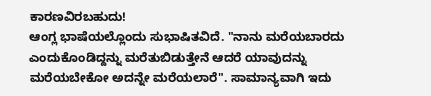ಕಾರಣವಿರಬಹುದು!
ಆಂಗ್ಲ ಭಾಷೆಯಲ್ಲೊಂದು ಸುಭಾಷಿತವಿದೆ. "ನಾನು ಮರೆಯಬಾರದು ಎಂದುಕೊಂಡಿದ್ದನ್ನು ಮರೆತುಬಿಡುತ್ತೇನೆ ಆದರೆ ಯಾವುದನ್ನು ಮರೆಯಬೇಕೋ ಅದನ್ನೇ ಮರೆಯಲಾರೆ". ಸಾಮಾನ್ಯವಾಗಿ ಇದು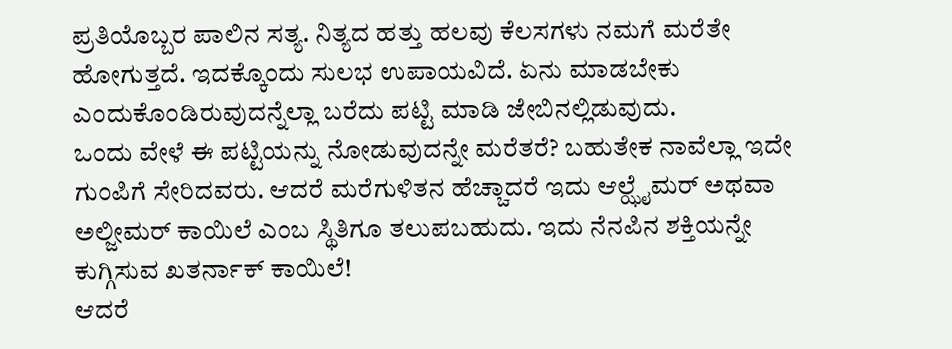ಪ್ರತಿಯೊಬ್ಬರ ಪಾಲಿನ ಸತ್ಯ. ನಿತ್ಯದ ಹತ್ತು ಹಲವು ಕೆಲಸಗಳು ನಮಗೆ ಮರೆತೇ ಹೋಗುತ್ತದೆ. ಇದಕ್ಕೊಂದು ಸುಲಭ ಉಪಾಯವಿದೆ. ಏನು ಮಾಡಬೇಕು ಎಂದುಕೊಂಡಿರುವುದನ್ನೆಲ್ಲಾ ಬರೆದು ಪಟ್ಟಿ ಮಾಡಿ ಜೇಬಿನಲ್ಲಿಡುವುದು.
ಒಂದು ವೇಳೆ ಈ ಪಟ್ಟಿಯನ್ನು ನೋಡುವುದನ್ನೇ ಮರೆತರೆ? ಬಹುತೇಕ ನಾವೆಲ್ಲಾ ಇದೇ ಗುಂಪಿಗೆ ಸೇರಿದವರು. ಆದರೆ ಮರೆಗುಳಿತನ ಹೆಚ್ಚಾದರೆ ಇದು ಆಲ್ಝೈಮರ್ ಅಥವಾ ಅಲ್ಜೀಮರ್ ಕಾಯಿಲೆ ಎಂಬ ಸ್ಥಿತಿಗೂ ತಲುಪಬಹುದು. ಇದು ನೆನಪಿನ ಶಕ್ತಿಯನ್ನೇ ಕುಗ್ಗಿಸುವ ಖತರ್ನಾಕ್ ಕಾಯಿಲೆ!
ಆದರೆ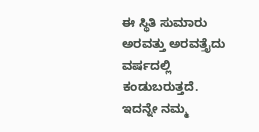ಈ ಸ್ಥಿತಿ ಸುಮಾರು ಅರವತ್ತು ಅರವತ್ತೈದು ವರ್ಷದಲ್ಲಿ ಕಂಡುಬರುತ್ತದೆ. ಇದನ್ನೇ ನಮ್ಮ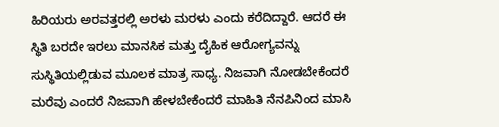ಹಿರಿಯರು ಅರವತ್ತರಲ್ಲಿ ಅರಳು ಮರಳು ಎಂದು ಕರೆದಿದ್ದಾರೆ. ಆದರೆ ಈ ಸ್ಥಿತಿ ಬರದೇ ಇರಲು ಮಾನಸಿಕ ಮತ್ತು ದೈಹಿಕ ಆರೋಗ್ಯವನ್ನು ಸುಸ್ಥಿತಿಯಲ್ಲಿಡುವ ಮೂಲಕ ಮಾತ್ರ ಸಾಧ್ಯ. ನಿಜವಾಗಿ ನೋಡಬೇಕೆಂದರೆ ಮರೆವು ಎಂದರೆ ನಿಜವಾಗಿ ಹೇಳಬೇಕೆಂದರೆ ಮಾಹಿತಿ ನೆನಪಿನಿಂದ ಮಾಸಿ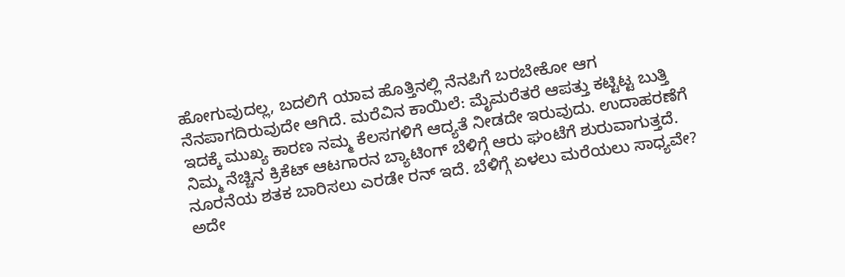ಹೋಗುವುದಲ್ಲ, ಬದಲಿಗೆ ಯಾವ ಹೊತ್ತಿನಲ್ಲಿ ನೆನಪಿಗೆ ಬರಬೇಕೋ ಆಗ ನೆನಪಾಗದಿರುವುದೇ ಆಗಿದೆ. ಮರೆವಿನ ಕಾಯಿಲೆ: ಮೈಮರೆತರೆ ಆಪತ್ತು ಕಟ್ಟಿಟ್ಟ ಬುತ್ತಿ
ಇದಕ್ಕೆ ಮುಖ್ಯ ಕಾರಣ ನಮ್ಮ ಕೆಲಸಗಳಿಗೆ ಆದ್ಯತೆ ನೀಡದೇ ಇರುವುದು. ಉದಾಹರಣೆಗೆ ನಿಮ್ಮ ನೆಚ್ಚಿನ ಕ್ರಿಕೆಟ್ ಆಟಗಾರನ ಬ್ಯಾಟಿಂಗ್ ಬೆಳಿಗ್ಗೆ ಆರು ಘಂಟೆಗೆ ಶುರುವಾಗುತ್ತದೆ. ನೂರನೆಯ ಶತಕ ಬಾರಿಸಲು ಎರಡೇ ರನ್ ಇದೆ. ಬೆಳಿಗ್ಗೆ ಏಳಲು ಮರೆಯಲು ಸಾಧ್ಯವೇ? ಅದೇ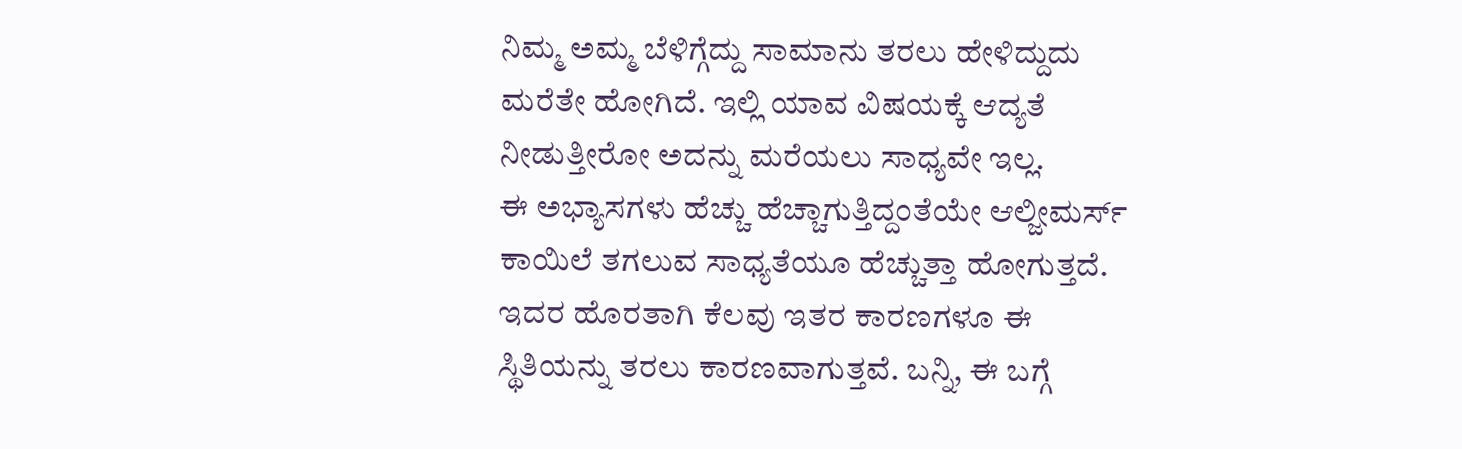ನಿಮ್ಮ ಅಮ್ಮ ಬೆಳಿಗ್ಗೆದ್ದು ಸಾಮಾನು ತರಲು ಹೇಳಿದ್ದುದು ಮರೆತೇ ಹೋಗಿದೆ. ಇಲ್ಲಿ ಯಾವ ವಿಷಯಕ್ಕೆ ಆದ್ಯತೆ ನೀಡುತ್ತೀರೋ ಅದನ್ನು ಮರೆಯಲು ಸಾಧ್ಯವೇ ಇಲ್ಲ.
ಈ ಅಭ್ಯಾಸಗಳು ಹೆಚ್ಚು ಹೆಚ್ಚಾಗುತ್ತಿದ್ದಂತೆಯೇ ಆಲ್ಜೀಮರ್ಸ್ ಕಾಯಿಲೆ ತಗಲುವ ಸಾಧ್ಯತೆಯೂ ಹೆಚ್ಚುತ್ತಾ ಹೋಗುತ್ತದೆ. ಇದರ ಹೊರತಾಗಿ ಕೆಲವು ಇತರ ಕಾರಣಗಳೂ ಈ ಸ್ಥಿತಿಯನ್ನು ತರಲು ಕಾರಣವಾಗುತ್ತವೆ. ಬನ್ನಿ, ಈ ಬಗ್ಗೆ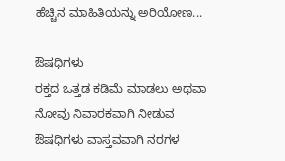ಹೆಚ್ಚಿನ ಮಾಹಿತಿಯನ್ನು ಅರಿಯೋಣ...

ಔಷಧಿಗಳು
ರಕ್ತದ ಒತ್ತಡ ಕಡಿಮೆ ಮಾಡಲು ಅಥವಾ ನೋವು ನಿವಾರಕವಾಗಿ ನೀಡುವ ಔಷಧಿಗಳು ವಾಸ್ತವವಾಗಿ ನರಗಳ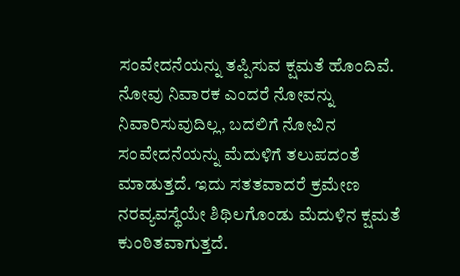ಸಂವೇದನೆಯನ್ನು ತಪ್ಪಿಸುವ ಕ್ಷಮತೆ ಹೊಂದಿವೆ. ನೋವು ನಿವಾರಕ ಎಂದರೆ ನೋವನ್ನು ನಿವಾರಿಸುವುದಿಲ್ಲ, ಬದಲಿಗೆ ನೋವಿನ ಸಂವೇದನೆಯನ್ನು ಮೆದುಳಿಗೆ ತಲುಪದಂತೆ ಮಾಡುತ್ತದೆ. ಇದು ಸತತವಾದರೆ ಕ್ರಮೇಣ ನರವ್ಯವಸ್ಥೆಯೇ ಶಿಥಿಲಗೊಂಡು ಮೆದುಳಿನ ಕ್ಷಮತೆ ಕುಂಠಿತವಾಗುತ್ತದೆ.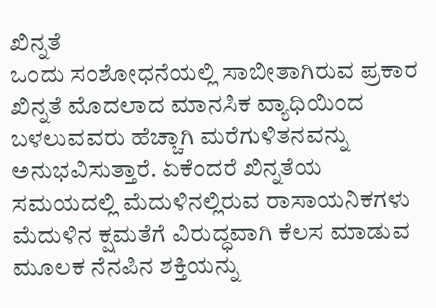ಖಿನ್ನತೆ
ಒಂದು ಸಂಶೋಧನೆಯಲ್ಲಿ ಸಾಬೀತಾಗಿರುವ ಪ್ರಕಾರ ಖಿನ್ನತೆ ಮೊದಲಾದ ಮಾನಸಿಕ ವ್ಯಾಧಿಯಿಂದ ಬಳಲುವವರು ಹೆಚ್ಚಾಗಿ ಮರೆಗುಳಿತನವನ್ನು ಅನುಭವಿಸುತ್ತಾರೆ. ಏಕೆಂದರೆ ಖಿನ್ನತೆಯ ಸಮಯದಲ್ಲಿ ಮೆದುಳಿನಲ್ಲಿರುವ ರಾಸಾಯನಿಕಗಳು ಮೆದುಳಿನ ಕ್ಷಮತೆಗೆ ವಿರುದ್ಧವಾಗಿ ಕೆಲಸ ಮಾಡುವ ಮೂಲಕ ನೆನಪಿನ ಶಕ್ತಿಯನ್ನು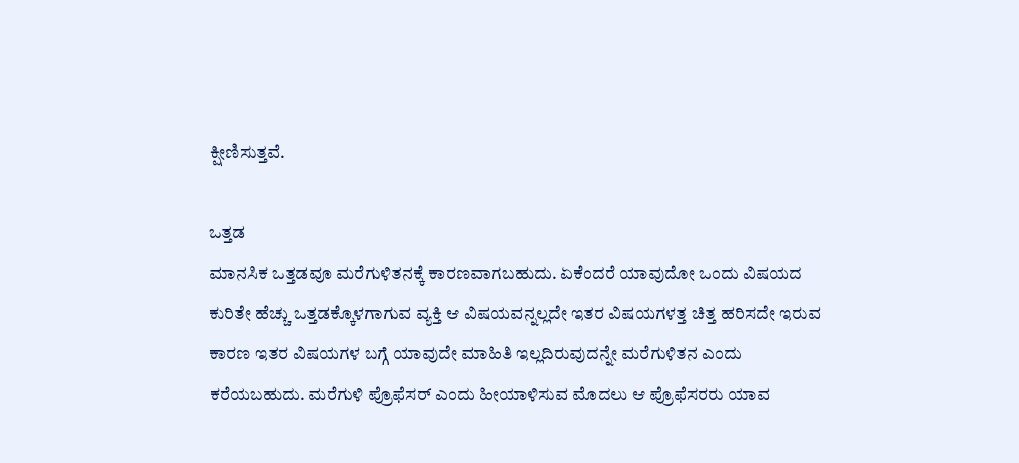ಕ್ಷೀಣಿಸುತ್ತವೆ.

ಒತ್ತಡ
ಮಾನಸಿಕ ಒತ್ತಡವೂ ಮರೆಗುಳಿತನಕ್ಕೆ ಕಾರಣವಾಗಬಹುದು. ಏಕೆಂದರೆ ಯಾವುದೋ ಒಂದು ವಿಷಯದ ಕುರಿತೇ ಹೆಚ್ಚು ಒತ್ತಡಕ್ಕೊಳಗಾಗುವ ವ್ಯಕ್ತಿ ಆ ವಿಷಯವನ್ನಲ್ಲದೇ ಇತರ ವಿಷಯಗಳತ್ತ ಚಿತ್ತ ಹರಿಸದೇ ಇರುವ ಕಾರಣ ಇತರ ವಿಷಯಗಳ ಬಗ್ಗೆ ಯಾವುದೇ ಮಾಹಿತಿ ಇಲ್ಲದಿರುವುದನ್ನೇ ಮರೆಗುಳಿತನ ಎಂದು ಕರೆಯಬಹುದು. ಮರೆಗುಳಿ ಪ್ರೊಫೆಸರ್ ಎಂದು ಹೀಯಾಳಿಸುವ ಮೊದಲು ಆ ಪ್ರೊಫೆಸರರು ಯಾವ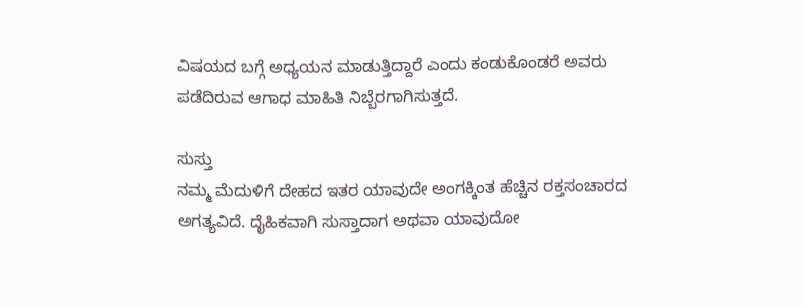ವಿಷಯದ ಬಗ್ಗೆ ಅಧ್ಯಯನ ಮಾಡುತ್ತಿದ್ದಾರೆ ಎಂದು ಕಂಡುಕೊಂಡರೆ ಅವರು ಪಡೆದಿರುವ ಆಗಾಧ ಮಾಹಿತಿ ನಿಬ್ಬೆರಗಾಗಿಸುತ್ತದೆ.

ಸುಸ್ತು
ನಮ್ಮ ಮೆದುಳಿಗೆ ದೇಹದ ಇತರ ಯಾವುದೇ ಅಂಗಕ್ಕಿಂತ ಹೆಚ್ಚಿನ ರಕ್ತಸಂಚಾರದ ಅಗತ್ಯವಿದೆ. ದೈಹಿಕವಾಗಿ ಸುಸ್ತಾದಾಗ ಅಥವಾ ಯಾವುದೋ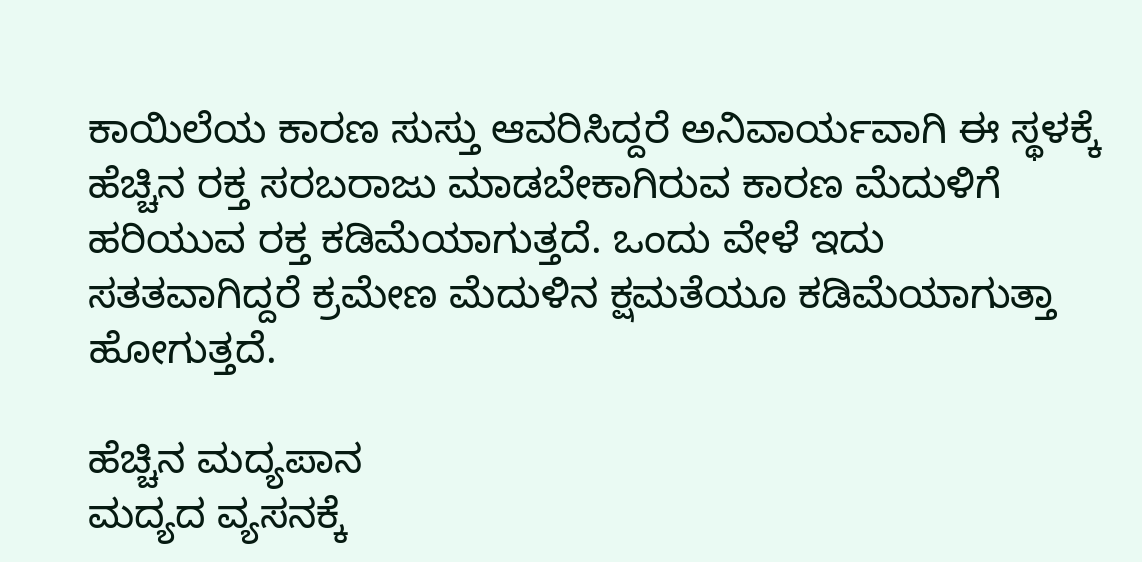ಕಾಯಿಲೆಯ ಕಾರಣ ಸುಸ್ತು ಆವರಿಸಿದ್ದರೆ ಅನಿವಾರ್ಯವಾಗಿ ಈ ಸ್ಥಳಕ್ಕೆ ಹೆಚ್ಚಿನ ರಕ್ತ ಸರಬರಾಜು ಮಾಡಬೇಕಾಗಿರುವ ಕಾರಣ ಮೆದುಳಿಗೆ ಹರಿಯುವ ರಕ್ತ ಕಡಿಮೆಯಾಗುತ್ತದೆ. ಒಂದು ವೇಳೆ ಇದು ಸತತವಾಗಿದ್ದರೆ ಕ್ರಮೇಣ ಮೆದುಳಿನ ಕ್ಷಮತೆಯೂ ಕಡಿಮೆಯಾಗುತ್ತಾ ಹೋಗುತ್ತದೆ.

ಹೆಚ್ಚಿನ ಮದ್ಯಪಾನ
ಮದ್ಯದ ವ್ಯಸನಕ್ಕೆ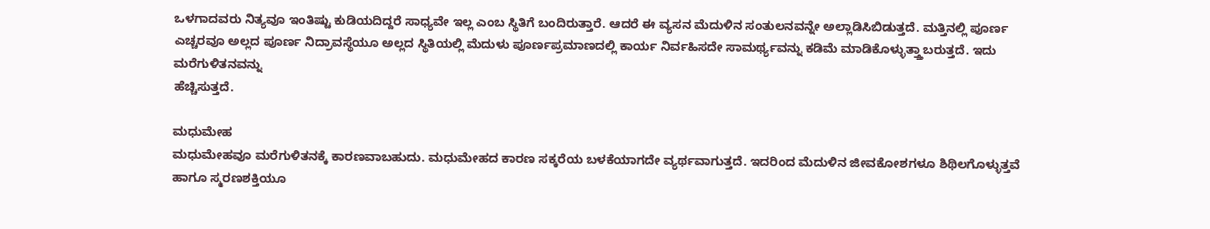ಒಳಗಾದವರು ನಿತ್ಯವೂ ಇಂತಿಷ್ಟು ಕುಡಿಯದಿದ್ದರೆ ಸಾಧ್ಯವೇ ಇಲ್ಲ ಎಂಬ ಸ್ಥಿತಿಗೆ ಬಂದಿರುತ್ತಾರೆ. ಆದರೆ ಈ ವ್ಯಸನ ಮೆದುಳಿನ ಸಂತುಲನವನ್ನೇ ಅಲ್ಲಾಡಿಸಿಬಿಡುತ್ತದೆ. ಮತ್ತಿನಲ್ಲಿ ಪೂರ್ಣ ಎಚ್ಚರವೂ ಅಲ್ಲದ ಪೂರ್ಣ ನಿದ್ರಾವಸ್ಥೆಯೂ ಅಲ್ಲದ ಸ್ಥಿತಿಯಲ್ಲಿ ಮೆದುಳು ಪೂರ್ಣಪ್ರಮಾಣದಲ್ಲಿ ಕಾರ್ಯ ನಿರ್ವಹಿಸದೇ ಸಾಮರ್ಥ್ಯವನ್ನು ಕಡಿಮೆ ಮಾಡಿಕೊಳ್ಳುತ್ತ್ತಾಬರುತ್ತದೆ. ಇದು ಮರೆಗುಳಿತನವನ್ನು
ಹೆಚ್ಚಿಸುತ್ತದೆ.

ಮಧುಮೇಹ
ಮಧುಮೇಹವೂ ಮರೆಗುಳಿತನಕ್ಕೆ ಕಾರಣವಾಬಹುದು. ಮಧುಮೇಹದ ಕಾರಣ ಸಕ್ಕರೆಯ ಬಳಕೆಯಾಗದೇ ವ್ಯರ್ಥವಾಗುತ್ತದೆ. ಇದರಿಂದ ಮೆದುಳಿನ ಜೀವಕೋಶಗಳೂ ಶಿಥಿಲಗೊಳ್ಳುತ್ತವೆ ಹಾಗೂ ಸ್ಮರಣಶಕ್ತಿಯೂ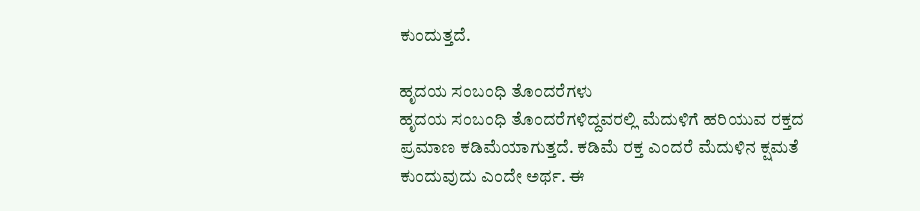ಕುಂದುತ್ತದೆ.

ಹೃದಯ ಸಂಬಂಧಿ ತೊಂದರೆಗಳು
ಹೃದಯ ಸಂಬಂಧಿ ತೊಂದರೆಗಳಿದ್ದವರಲ್ಲಿ ಮೆದುಳಿಗೆ ಹರಿಯುವ ರಕ್ತದ ಪ್ರಮಾಣ ಕಡಿಮೆಯಾಗುತ್ತದೆ. ಕಡಿಮೆ ರಕ್ತ ಎಂದರೆ ಮೆದುಳಿನ ಕ್ಷಮತೆ ಕುಂದುವುದು ಎಂದೇ ಅರ್ಥ. ಈ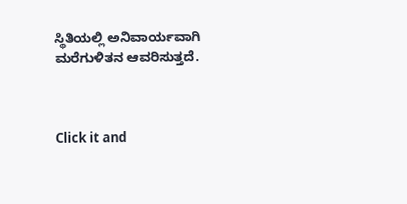ಸ್ಥಿತಿಯಲ್ಲಿ ಅನಿವಾರ್ಯವಾಗಿ ಮರೆಗುಳಿತನ ಆವರಿಸುತ್ತದೆ.



Click it and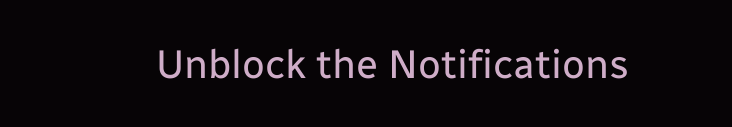Unblock the Notifications